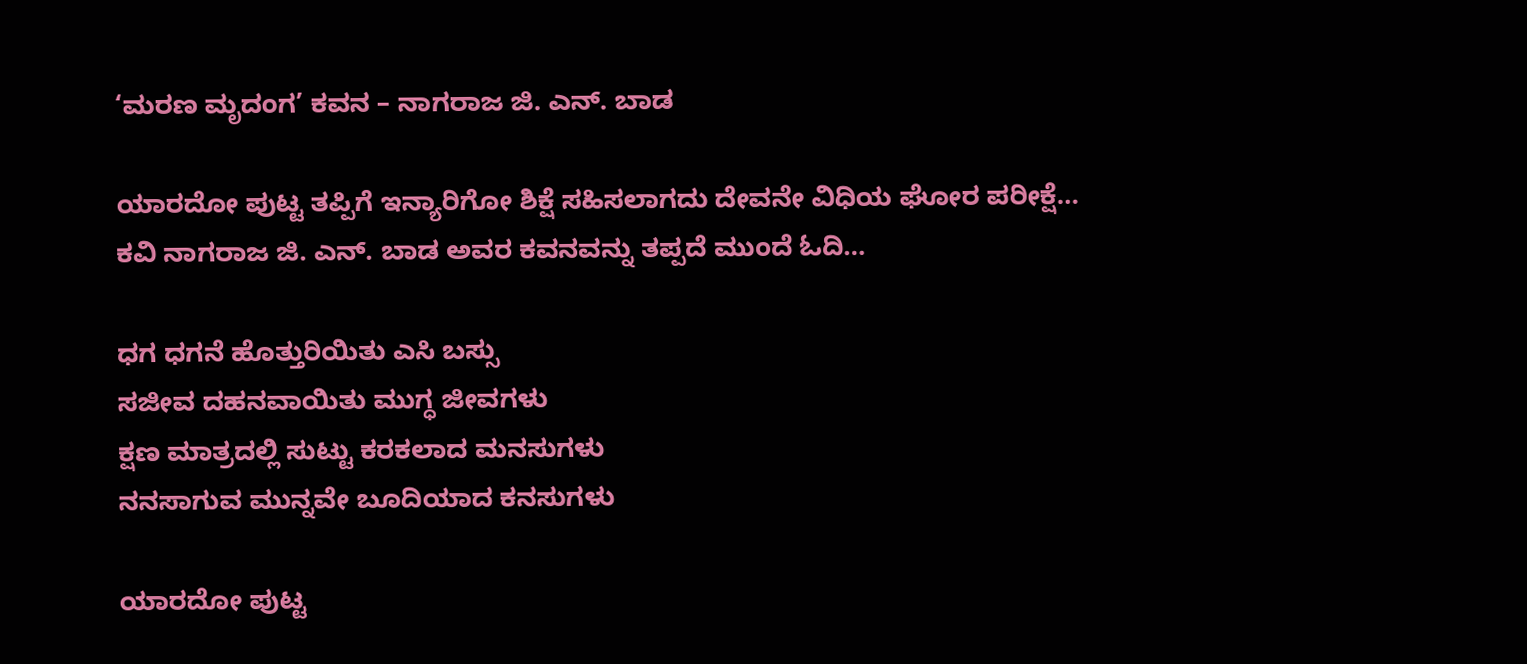‘ಮರಣ ಮೃದಂಗ’ ಕವನ – ನಾಗರಾಜ ಜಿ. ಎನ್. ಬಾಡ

ಯಾರದೋ ಪುಟ್ಟ ತಪ್ಪಿಗೆ ಇನ್ಯಾರಿಗೋ ಶಿಕ್ಷೆ ಸಹಿಸಲಾಗದು ದೇವನೇ ವಿಧಿಯ ಘೋರ ಪರೀಕ್ಷೆ… ಕವಿ ನಾಗರಾಜ ಜಿ. ಎನ್. ಬಾಡ ಅವರ ಕವನವನ್ನು ತಪ್ಪದೆ ಮುಂದೆ ಓದಿ…

ಧಗ ಧಗನೆ ಹೊತ್ತುರಿಯಿತು ಎಸಿ ಬಸ್ಸು
ಸಜೀವ ದಹನವಾಯಿತು ಮುಗ್ಧ ಜೀವಗಳು
ಕ್ಷಣ ಮಾತ್ರದಲ್ಲಿ ಸುಟ್ಟು ಕರಕಲಾದ ಮನಸುಗಳು
ನನಸಾಗುವ ಮುನ್ನವೇ ಬೂದಿಯಾದ ಕನಸುಗಳು

ಯಾರದೋ ಪುಟ್ಟ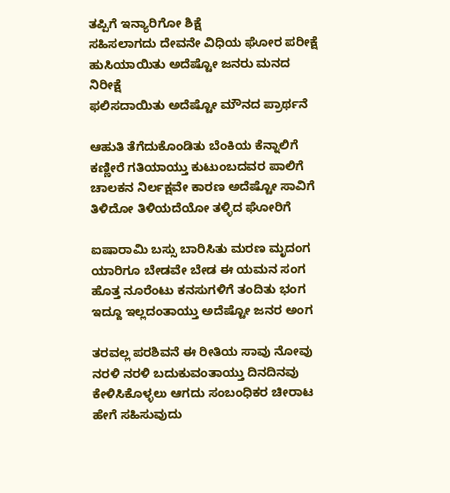ತಪ್ಪಿಗೆ ಇನ್ಯಾರಿಗೋ ಶಿಕ್ಷೆ
ಸಹಿಸಲಾಗದು ದೇವನೇ ವಿಧಿಯ ಘೋರ ಪರೀಕ್ಷೆ
ಹುಸಿಯಾಯಿತು ಅದೆಷ್ಟೋ ಜನರು ಮನದ ನಿರೀಕ್ಷೆ
ಫಲಿಸದಾಯಿತು ಅದೆಷ್ಟೋ ಮೌನದ ಪ್ರಾರ್ಥನೆ

ಆಹುತಿ ತೆಗೆದುಕೊಂಡಿತು ಬೆಂಕಿಯ ಕೆನ್ನಾಲಿಗೆ
ಕಣ್ಣೀರೆ ಗತಿಯಾಯ್ತು ಕುಟುಂಬದವರ ಪಾಲಿಗೆ
ಚಾಲಕನ ನಿರ್ಲಕ್ಷವೇ ಕಾರಣ ಅದೆಷ್ಟೋ ಸಾವಿಗೆ
ತಿಳಿದೋ ತಿಳಿಯದೆಯೋ ತಳ್ಳಿದ ಘೋರಿಗೆ

ಐಷಾರಾಮಿ ಬಸ್ಸು ಬಾರಿಸಿತು ಮರಣ ಮೃದಂಗ
ಯಾರಿಗೂ ಬೇಡವೇ ಬೇಡ ಈ ಯಮನ ಸಂಗ
ಹೊತ್ತ ನೂರೆಂಟು ಕನಸುಗಳಿಗೆ ತಂದಿತು ಭಂಗ
ಇದ್ದೂ ಇಲ್ಲದಂತಾಯ್ತು ಅದೆಷ್ಟೋ ಜನರ ಅಂಗ

ತರವಲ್ಲ ಪರಶಿವನೆ ಈ ರೀತಿಯ ಸಾವು ನೋವು
ನರಳಿ ನರಳಿ ಬದುಕುವಂತಾಯ್ತು ದಿನದಿನವು
ಕೇಳಿಸಿಕೊಳ್ಳಲು ಆಗದು ಸಂಬಂಧಿಕರ ಚೀರಾಟ
ಹೇಗೆ ಸಹಿಸುವುದು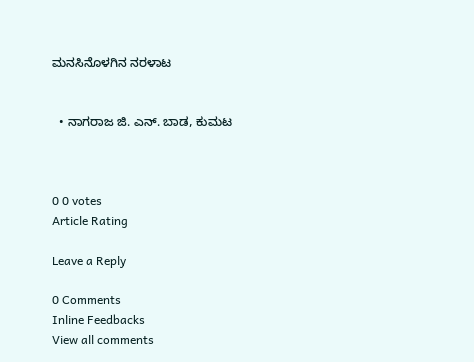ಮನಸಿನೊಳಗಿನ ನರಳಾಟ


  • ನಾಗರಾಜ ಜಿ. ಎನ್. ಬಾಡ, ಕುಮಟ



0 0 votes
Article Rating

Leave a Reply

0 Comments
Inline Feedbacks
View all comments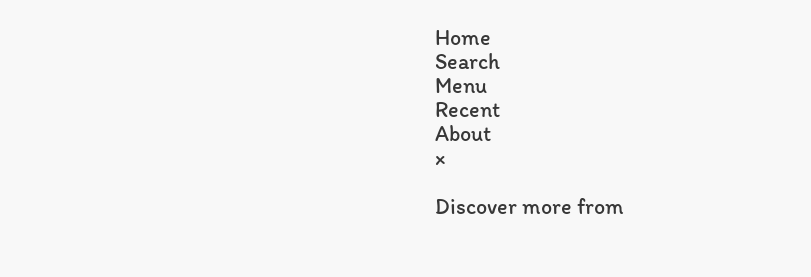Home
Search
Menu
Recent
About
×

Discover more from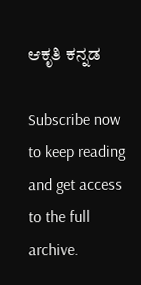ಆಕೃತಿ ಕನ್ನಡ

Subscribe now to keep reading and get access to the full archive.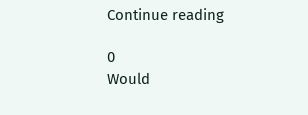Continue reading

0
Would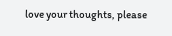love your thoughts, please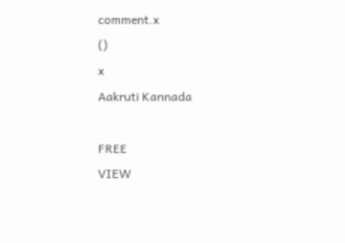comment.x
()
x
Aakruti Kannada

FREE
VIEW